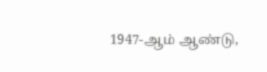1947-ஆம் ஆண்டு,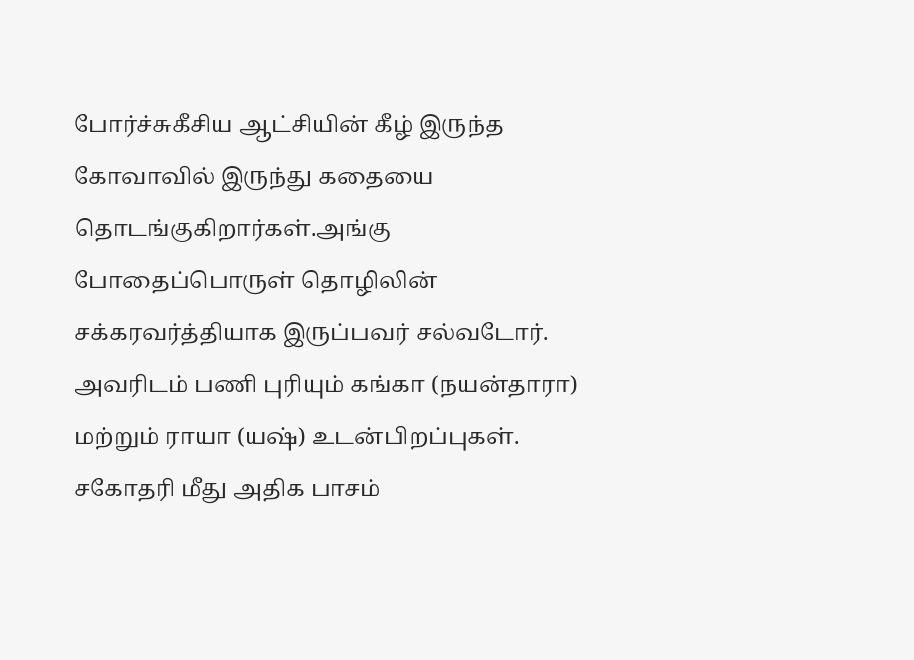போர்ச்சுகீசிய ஆட்சியின் கீழ் இருந்த கோவாவில் இருந்து கதையை தொடங்குகிறார்கள்.அங்கு போதைப்பொருள் தொழிலின் சக்கரவர்த்தியாக இருப்பவர் சல்வடோர். அவரிடம் பணி புரியும் கங்கா (நயன்தாரா) மற்றும் ராயா (யஷ்) உடன்பிறப்புகள். சகோதரி மீது அதிக பாசம்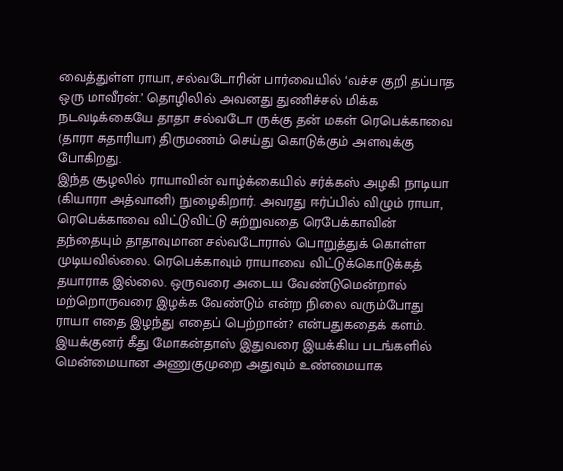வைத்துள்ள ராயா, சல்வடோரின் பார்வையில் ‘வச்ச குறி தப்பாத ஒரு மாவீரன்.’ தொழிலில் அவனது துணிச்சல் மிக்க நடவடிக்கையே தாதா சல்வடோ ருக்கு தன் மகள் ரெபெக்காவை (தாரா சுதாரியா) திருமணம் செய்து கொடுக்கும் அளவுக்கு போகிறது.
இந்த சூழலில் ராயாவின் வாழ்க்கையில் சர்க்கஸ் அழகி நாடியா (கியாரா அத்வானி) நுழைகிறார். அவரது ஈர்ப்பில் விழும் ராயா, ரெபெக்காவை விட்டுவிட்டு சுற்றுவதை ரெபேக்காவின் தந்தையும் தாதாவுமான சல்வடோரால் பொறுத்துக் கொள்ள முடியவில்லை. ரெபெக்காவும் ராயாவை விட்டுக்கொடுக்கத் தயாராக இல்லை. ஒருவரை அடைய வேண்டுமென்றால் மற்றொருவரை இழக்க வேண்டும் என்ற நிலை வரும்போது ராயா எதை இழந்து எதைப் பெற்றான்? என்பதுகதைக் களம்.
இயக்குனர் கீது மோகன்தாஸ் இதுவரை இயக்கிய படங்களில் மென்மையான அணுகுமுறை அதுவும் உண்மையாக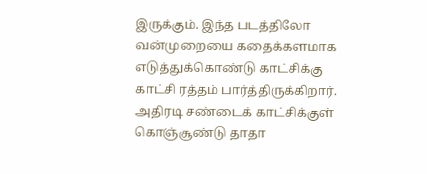இருக்கும். இந்த படத்திலோ வன்முறையை கதைக்களமாக எடுத்துக்கொண்டு காட்சிக்கு காட்சி ரத்தம் பார்த்திருக்கிறார். அதிரடி சண்டைக் காட்சிக்குள் கொஞ்சூண்டு தாதா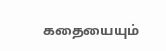கதையையும்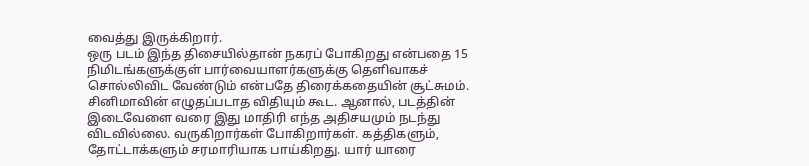வைத்து இருக்கிறார்.
ஒரு படம் இந்த திசையில்தான் நகரப் போகிறது என்பதை 15 நிமிடங்களுக்குள் பார்வையாளர்களுக்கு தெளிவாகச் சொல்லிவிட வேண்டும் என்பதே திரைக்கதையின் சூட்சுமம். சினிமாவின் எழுதப்படாத விதியும் கூட. ஆனால், படத்தின் இடைவேளை வரை இது மாதிரி எந்த அதிசயமும் நடந்து விடவில்லை. வருகிறார்கள் போகிறார்கள். கத்திகளும், தோட்டாக்களும் சரமாரியாக பாய்கிறது. யார் யாரை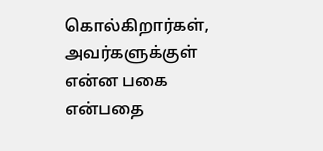கொல்கிறார்கள், அவர்களுக்குள் என்ன பகை என்பதை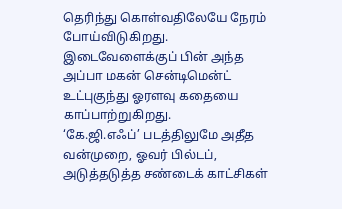தெரிந்து கொள்வதிலேயே நேரம் போய்விடுகிறது.
இடைவேளைக்குப் பின் அந்த அப்பா மகன் சென்டிமென்ட் உட்புகுந்து ஓரளவு கதையை காப்பாற்றுகிறது.
‘கே.ஜி.எஃப்’ படத்திலுமே அதீத வன்முறை, ஓவர் பில்டப், அடுத்தடுத்த சண்டைக் காட்சிகள்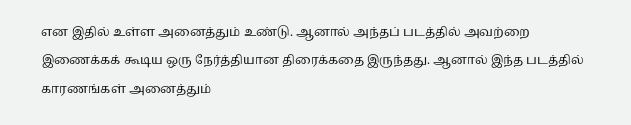என இதில் உள்ள அனைத்தும் உண்டு. ஆனால் அந்தப் படத்தில் அவற்றை இணைக்கக் கூடிய ஒரு நேர்த்தியான திரைக்கதை இருந்தது. ஆனால் இந்த படத்தில் காரணங்கள் அனைத்தும்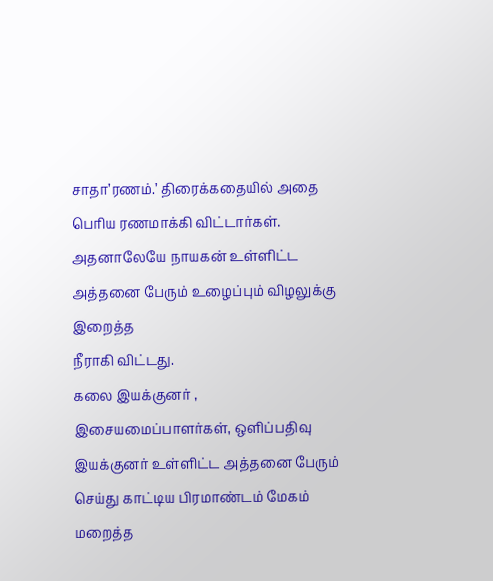சாதா’ரணம்.’ திரைக்கதையில் அதை பெரிய ரணமாக்கி விட்டார்கள்.
அதனாலேயே நாயகன் உள்ளிட்ட அத்தனை பேரும் உழைப்பும் விழலுக்கு இறைத்த
நீராகி விட்டது.
கலை இயக்குனர் , இசையமைப்பாளர்கள், ஒளிப்பதிவு இயக்குனர் உள்ளிட்ட அத்தனை பேரும் செய்து காட்டிய பிரமாண்டம் மேகம் மறைத்த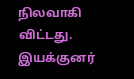நிலவாகி விட்டது.
இயக்குனர்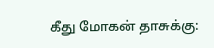கீது மோகன் தாசுக்கு: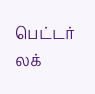பெட்டர் லக்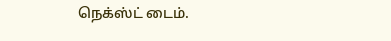நெக்ஸ்ட் டைம்.